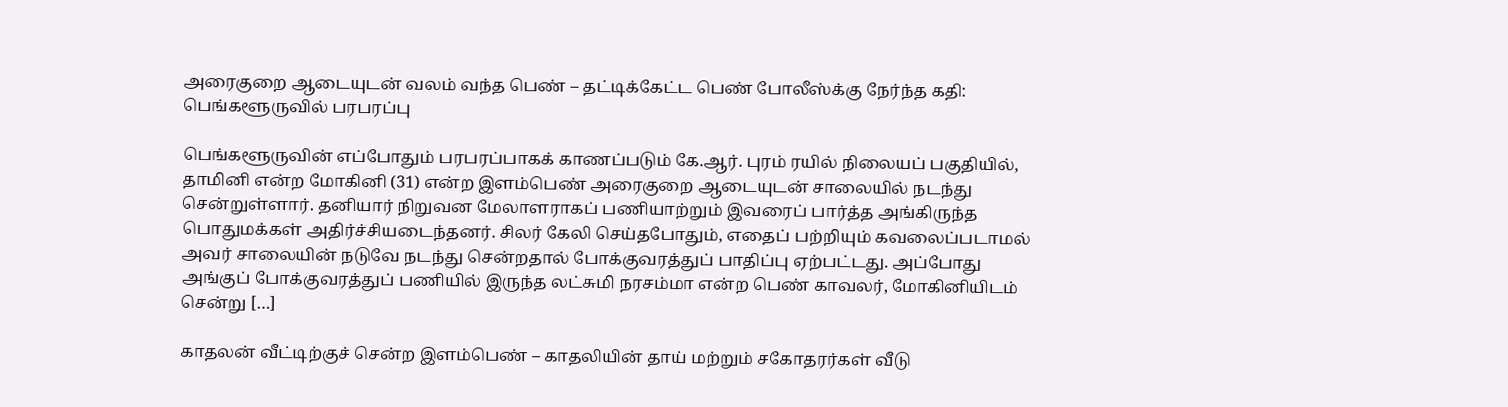அரைகுறை ஆடையுடன் வலம் வந்த பெண் – தட்டிக்கேட்ட பெண் போலீஸ்க்கு நேர்ந்த கதி: பெங்களூருவில் பரபரப்பு

பெங்களூருவின் எப்போதும் பரபரப்பாகக் காணப்படும் கே.ஆர். புரம் ரயில் நிலையப் பகுதியில், தாமினி என்ற மோகினி (31) என்ற இளம்பெண் அரைகுறை ஆடையுடன் சாலையில் நடந்து சென்றுள்ளார். தனியார் நிறுவன மேலாளராகப் பணியாற்றும் இவரைப் பார்த்த அங்கிருந்த பொதுமக்கள் அதிர்ச்சியடைந்தனர். சிலர் கேலி செய்தபோதும், எதைப் பற்றியும் கவலைப்படாமல் அவர் சாலையின் நடுவே நடந்து சென்றதால் போக்குவரத்துப் பாதிப்பு ஏற்பட்டது. அப்போது அங்குப் போக்குவரத்துப் பணியில் இருந்த லட்சுமி நரசம்மா என்ற பெண் காவலர், மோகினியிடம் சென்று […]

காதலன் வீட்டிற்குச் சென்ற இளம்பெண் – காதலியின் தாய் மற்றும் சகோதரர்கள் வீடு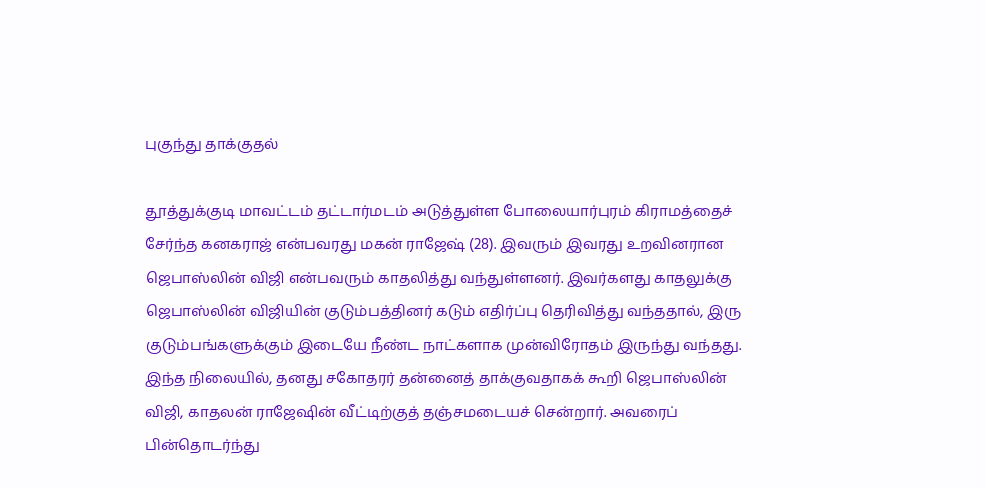புகுந்து தாக்குதல்

தூத்துக்குடி மாவட்டம் தட்டார்மடம் அடுத்துள்ள போலையார்புரம் கிராமத்தைச் சேர்ந்த கனகராஜ் என்பவரது மகன் ராஜேஷ் (28). இவரும் இவரது உறவினரான ஜெபாஸ்லின் விஜி என்பவரும் காதலித்து வந்துள்ளனர். இவர்களது காதலுக்கு ஜெபாஸ்லின் விஜியின் குடும்பத்தினர் கடும் எதிர்ப்பு தெரிவித்து வந்ததால், இரு குடும்பங்களுக்கும் இடையே நீண்ட நாட்களாக முன்விரோதம் இருந்து வந்தது. இந்த நிலையில், தனது சகோதரர் தன்னைத் தாக்குவதாகக் கூறி ஜெபாஸ்லின் விஜி, காதலன் ராஜேஷின் வீட்டிற்குத் தஞ்சமடையச் சென்றார். அவரைப் பின்தொடர்ந்து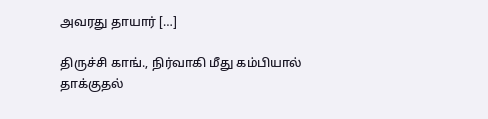அவரது தாயார் […]

திருச்சி காங்., நிர்வாகி மீது கம்பியால் தாக்குதல்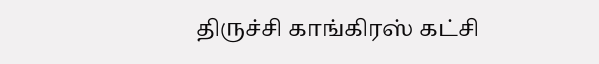திருச்சி காங்கிரஸ் கட்சி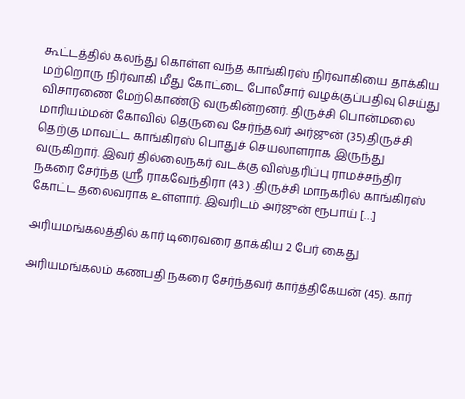கூட்டத்தில் கலந்து கொள்ள வந்த காங்கிரஸ் நிர்வாகியை தாக்கிய மற்றொரு நிர்வாகி மீது கோட்டை போலீசார் வழக்குப்பதிவு செய்து விசாரணை மேற்கொண்டு வருகின்றனர். திருச்சி பொன்மலை மாரியம்மன் கோவில் தெருவை சேர்ந்தவர் அர்ஜுன் (35).திருச்சி தெற்கு மாவட்ட காங்கிரஸ் பொதுச் செயலாளராக இருந்து வருகிறார். இவர் தில்லைநகர் வடக்கு விஸ்தரிப்பு ராமச்சந்திர நகரை சேர்ந்த ஸ்ரீ ராகவேந்திரா (43 ) .திருச்சி மாநகரில் காங்கிரஸ் கோட்ட தலைவராக உள்ளார். இவரிடம் அர்ஜுன் ரூபாய் […]

அரியமங்கலத்தில் கார் டிரைவரை தாக்கிய 2 பேர் கைது

அரியமங்கலம் கணபதி நகரை சேர்ந்தவர் கார்த்திகேயன் (45). கார்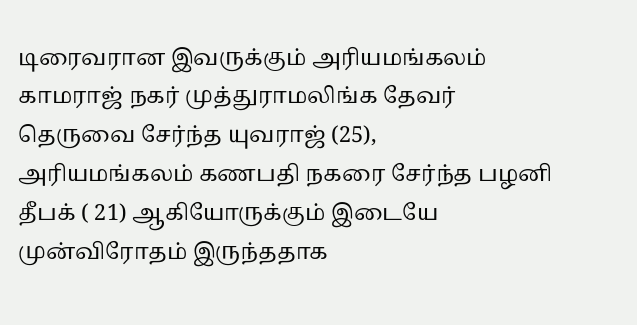டிரைவரான இவருக்கும் அரியமங்கலம் காமராஜ் நகர் முத்துராமலிங்க தேவர் தெருவை சேர்ந்த யுவராஜ் (25), அரியமங்கலம் கணபதி நகரை சேர்ந்த பழனி தீபக் ( 21) ஆகியோருக்கும் இடையே முன்விரோதம் இருந்ததாக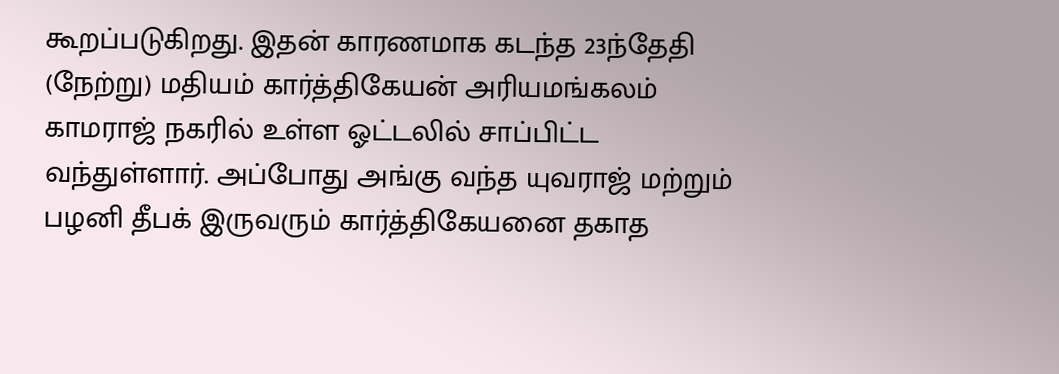கூறப்படுகிறது. இதன் காரணமாக கடந்த 23ந்தேதி (நேற்று) மதியம் கார்த்திகேயன் அரியமங்கலம் காமராஜ் நகரில் உள்ள ஓட்டலில் சாப்பிட்ட வந்துள்ளார். அப்போது அங்கு வந்த யுவராஜ் மற்றும் பழனி தீபக் இருவரும் கார்த்திகேயனை தகாத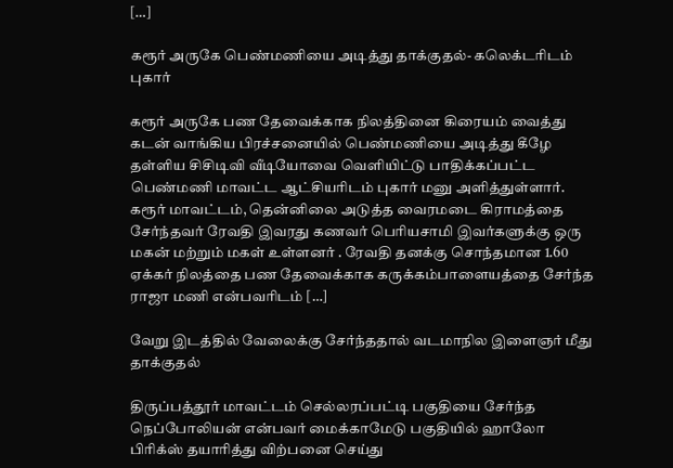[…]

கரூர் அருகே பெண்மணியை அடித்து தாக்குதல்- கலெக்டரிடம் புகார்

கரூர் அருகே பண தேவைக்காக நிலத்தினை கிரையம் வைத்து கடன் வாங்கிய பிரச்சனையில் பெண்மணியை அடித்து கீழே தள்ளிய சிசிடிவி வீடியோவை வெளியிட்டு பாதிக்கப்பட்ட பெண்மணி மாவட்ட ஆட்சியரிடம் புகார் மனு அளித்துள்ளார். கரூர் மாவட்டம், தென்னிலை அடுத்த வைரமடை கிராமத்தை சேர்ந்தவர் ரேவதி இவரது கணவர் பெரியசாமி இவர்களுக்கு ஒரு மகன் மற்றும் மகள் உள்ளனர் . ரேவதி தனக்கு சொந்தமான 1.60 ஏக்கர் நிலத்தை பண தேவைக்காக கருக்கம்பாளையத்தை சேர்ந்த ராஜா மணி என்பவரிடம் […]

வேறு இடத்தில் வேலைக்கு சேர்ந்ததால் வடமாநில இளைஞர் மீது தாக்குதல்

திருப்பத்தூர் மாவட்டம் செல்லரப்பட்டி பகுதியை சேர்ந்த நெப்போலியன் என்பவர் மைக்காமேடு பகுதியில் ஹாலோ பிரிக்ஸ் தயாரித்து விற்பனை செய்து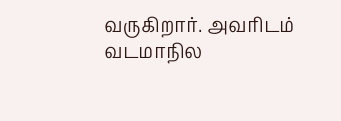வருகிறார். அவரிடம் வடமாநில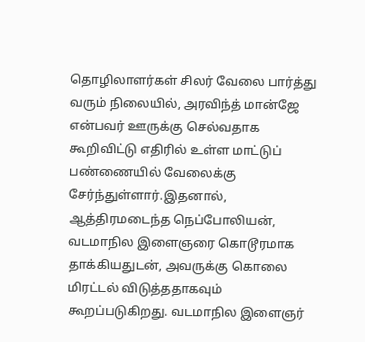தொழிலாளர்கள் சிலர் வேலை பார்த்து வரும் நிலையில், அரவிந்த் மான்ஜே என்பவர் ஊருக்கு செல்வதாக கூறிவிட்டு எதிரில் உள்ள மாட்டுப் பண்ணையில் வேலைக்கு சேர்ந்துள்ளார்.இதனால், ஆத்திரமடைந்த நெப்போலியன், வடமாநில இளைஞரை கொடூரமாக தாக்கியதுடன், அவருக்கு கொலை மிரட்டல் விடுத்ததாகவும் கூறப்படுகிறது. வடமாநில இளைஞர்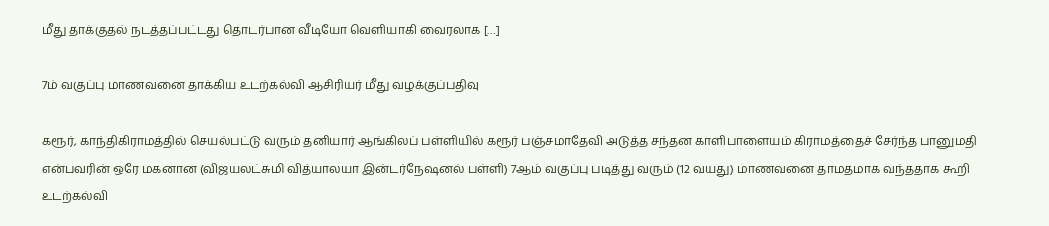மீது தாக்குதல் நடத்தப்பட்டது தொடர்பான வீடியோ வெளியாகி வைரலாக […]

7ம் வகுப்பு மாணவனை தாக்கிய உடற்கல்வி ஆசிரியர் மீது வழக்குப்பதிவு

கரூர், காந்திகிராமத்தில் செயல்பட்டு வரும் தனியார் ஆங்கிலப் பள்ளியில் கரூர் பஞ்சமாதேவி அடுத்த சந்தன காளிபாளையம் கிராமத்தைச் சேர்ந்த பானுமதி என்பவரின் ஒரே மகனான (விஜயலட்சுமி வித்யாலயா இன்டர்நேஷனல் பள்ளி) 7ஆம் வகுப்பு படித்து வரும் (12 வயது) மாணவனை தாமதமாக வந்ததாக கூறி உடற்கல்வி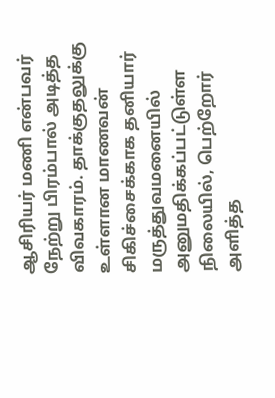ஆசிரியர் மணி என்பவர் நேற்று பிரம்பால் அடித்த விவகாரம். தாக்குதலுக்கு உள்ளான மாணவன் சிகிச்சைக்காக தனியார் மருத்துவமனையில் அனுமதிக்கப்பட்டுள்ள நிலையில், பெற்றோர் அளித்த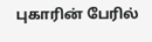புகாரின் பேரில்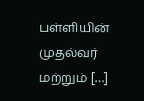பள்ளியின் முதல்வர் மற்றும் […]